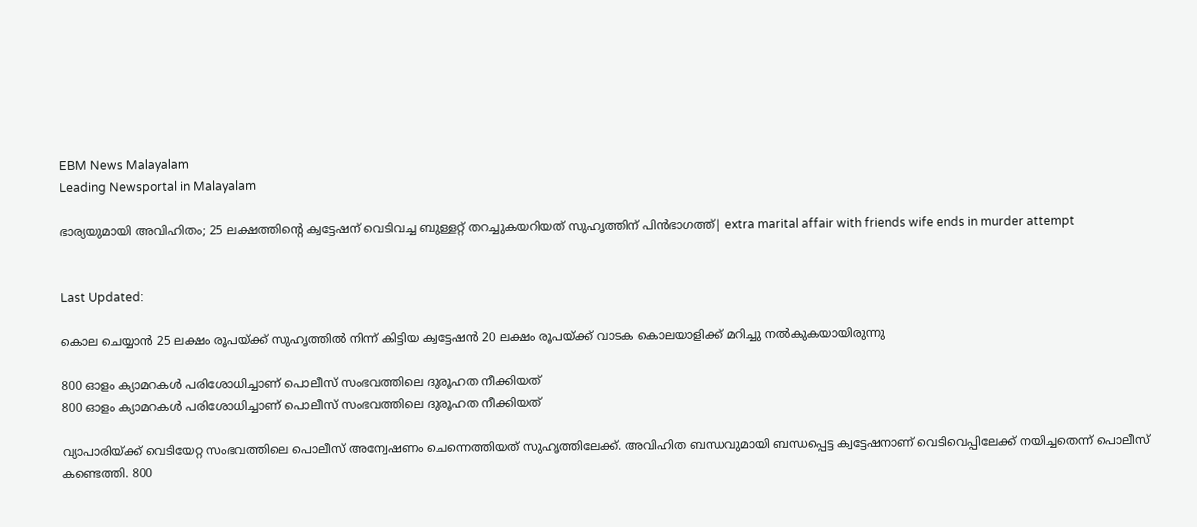EBM News Malayalam
Leading Newsportal in Malayalam

ഭാര്യയുമായി അവിഹിതം; 25 ലക്ഷത്തിന്റെ ക്വട്ടേഷന് വെടിവച്ച ബുള്ളറ്റ് തറച്ചുകയറിയത് സുഹൃത്തിന് പിൻഭാഗത്ത്| extra marital affair with friends wife ends in murder attempt


Last Updated:

കൊല ചെയ്യാൻ 25 ലക്ഷം രൂപയ്ക്ക് സുഹൃത്തിൽ നിന്ന് കിട്ടിയ ക്വട്ടേഷൻ 20 ലക്ഷം രൂപയ്ക്ക് വാടക കൊലയാളിക്ക് മറിച്ചു നൽകുകയായിരുന്നു

800 ഓളം ക്യാമറകൾ പരിശോധിച്ചാണ് പൊലീസ് സംഭവത്തിലെ ദുരൂഹത നീക്കിയത്
800 ഓളം ക്യാമറകൾ പരിശോധിച്ചാണ് പൊലീസ് സംഭവത്തിലെ ദുരൂഹത നീക്കിയത്

വ്യാപാരിയ്ക്ക് വെടിയേറ്റ സംഭവത്തിലെ പൊലീസ് അന്വേഷണം ചെന്നെത്തിയത് സുഹൃത്തിലേക്ക്. അവിഹിത ബന്ധവുമായി ബന്ധപ്പെട്ട ക്വട്ടേഷനാണ് വെടിവെപ്പിലേക്ക് നയിച്ചതെന്ന് പൊലീസ് കണ്ടെത്തി. 800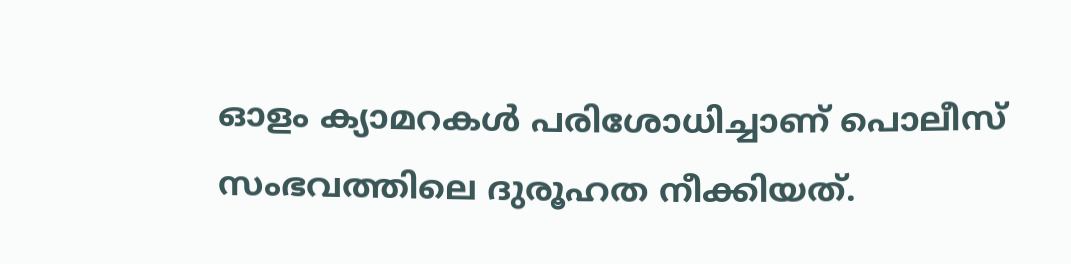ഓളം ക്യാമറകൾ പരിശോധിച്ചാണ് പൊലീസ് സംഭവത്തിലെ ദുരൂഹത നീക്കിയത്.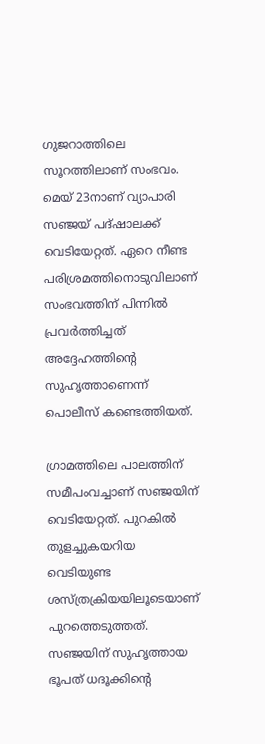ഗുജറാത്തിലെ സൂറത്തിലാണ് സംഭവം. മെയ് 23നാണ് വ്യാപാരി സഞ്ജയ് പദ്ഷാലക്ക് വെടിയേറ്റത്. ഏറെ നീണ്ട പരിശ്രമത്തിനൊടുവിലാണ് സംഭവത്തിന് പിന്നിൽ പ്രവർത്തിച്ചത് അദ്ദേഹത്തിന്റെ സുഹൃത്താണെന്ന് പൊലീസ് കണ്ടെത്തിയത്.

ഗ്രാമത്തിലെ പാലത്തിന് സമീപംവച്ചാണ് സഞ്ജയിന് വെടിയേറ്റത്. പുറകിൽ തുളച്ചുകയറിയ വെടിയുണ്ട ശസ്ത്രക്രിയയിലൂടെയാണ് പുറത്തെടുത്തത്. സഞ്ജയിന് സുഹൃത്തായ ഭൂപത് ധദൂക്കിന്റെ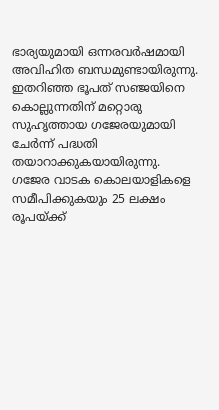ഭാര്യയുമായി ഒന്നരവർഷമായി അവിഹിത ബന്ധമുണ്ടായിരുന്നു. ഇതറിഞ്ഞ ഭൂപത് സഞ്ജയിനെ കൊല്ലുന്നതിന് മറ്റൊരു സുഹൃത്തായ ഗജേരയുമായി ചേർന്ന് പദ്ധതി തയാറാക്കുകയായിരുന്നു.  ഗജേര വാടക കൊലയാളികളെ സമീപിക്കുകയും 25 ലക്ഷം രൂപയ്ക്ക്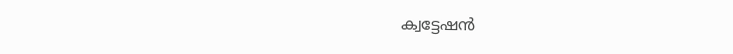ക്വട്ടേഷൻ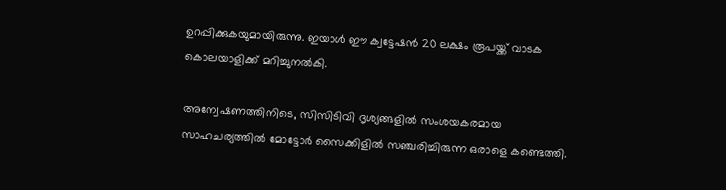ഉറപ്പിക്കുകയുമായിരുന്നു. ഇയാൾ ഈ ക്വട്ടേഷൻ 20 ലക്ഷം രൂപയ്ക്ക് വാടക കൊലയാളിക്ക് മറിച്ചുനൽകി.

അന്വേഷണത്തിനിടെ, സിസിടിവി ദൃശ്യങ്ങളിൽ സംശയകരമായ സാഹചര്യത്തിൽ മോട്ടോർ സൈക്കിളിൽ സഞ്ചരിച്ചിരുന്ന ഒരാളെ കണ്ടെത്തി.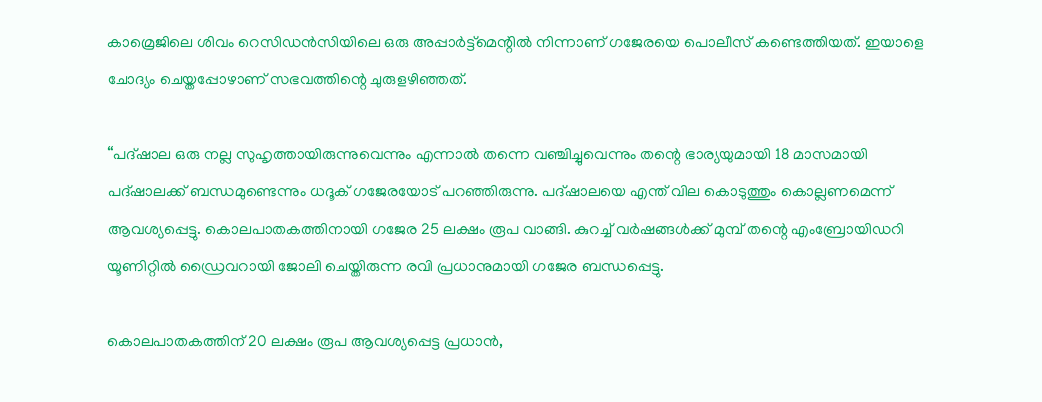കാമ്രെജിലെ ശിവം റെസിഡൻസിയിലെ ഒരു അപ്പാർട്ട്മെന്റിൽ നിന്നാണ് ഗജേരയെ പൊലീസ് കണ്ടെത്തിയത്. ഇയാളെ ചോദ്യം ചെയ്തപ്പോഴാണ് സഭവത്തിന്റെ ചുരുളഴിഞ്ഞത്.

“പദ്‌ഷാല ഒരു നല്ല സുഹൃത്തായിരുന്നുവെന്നും എന്നാൽ തന്നെ വഞ്ചിച്ചുവെന്നും തന്റെ ഭാര്യയുമായി 18 മാസമായി പദ്ഷാലക്ക് ബന്ധമുണ്ടെന്നും ധദൂക് ഗജേരയോട് പറഞ്ഞിരുന്നു. പദ്‌ഷാലയെ എന്ത് വില കൊടുത്തും കൊല്ലണമെന്ന് ആവശ്യപ്പെട്ടു. കൊലപാതകത്തിനായി ഗജേര 25 ലക്ഷം രൂപ വാങ്ങി. കുറച്ച് വർഷങ്ങൾക്ക് മുമ്പ് തന്റെ എംബ്രോയിഡറി യൂണിറ്റിൽ ഡ്രൈവറായി ജോലി ചെയ്തിരുന്ന രവി പ്രധാനുമായി ഗജേര ബന്ധപ്പെട്ടു.

കൊലപാതകത്തിന് 20 ലക്ഷം രൂപ ആവശ്യപ്പെട്ട പ്രധാൻ,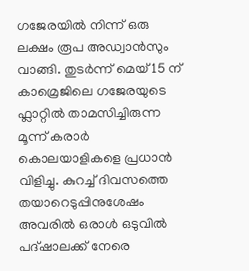ഗജേരയിൽ നിന്ന് ഒരു ലക്ഷം രൂപ അഡ്വാൻസും വാങ്ങി. തുടർന്ന് മെയ് 15 ന് കാമ്രെജിലെ ഗജേരയുടെ ഫ്ലാറ്റിൽ താമസിച്ചിരുന്ന മൂന്ന് കരാർ കൊലയാളികളെ പ്രധാൻ വിളിച്ചു. കുറച്ച് ദിവസത്തെ തയാറെടുപ്പിനുശേഷം അവരിൽ ഒരാൾ ഒടുവിൽ പദ്‌ഷാലക്ക് നേരെ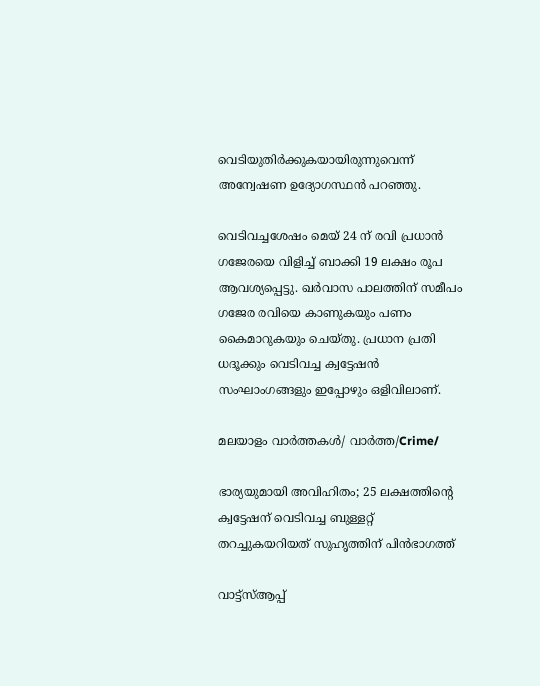വെടിയുതിർക്കുകയായിരുന്നുവെന്ന് അന്വേഷണ ഉദ്യോഗസ്ഥൻ പറഞ്ഞു.

വെടിവച്ചശേഷം മെയ് 24 ന് രവി പ്രധാൻ ഗജേരയെ വിളിച്ച് ബാക്കി 19 ലക്ഷം രൂപ ആവശ്യപ്പെട്ടു. ഖർവാസ പാലത്തിന് സമീപം ഗജേര രവിയെ കാണുകയും പണം കൈമാറുകയും ചെയ്തു. പ്രധാന പ്രതി ധദൂക്കും വെടിവച്ച ക്വട്ടേഷൻ സംഘാംഗങ്ങളും ഇപ്പോഴും ഒളിവിലാണ്.

മലയാളം വാർത്തകൾ/ വാർത്ത/Crime/

ഭാര്യയുമായി അവിഹിതം; 25 ലക്ഷത്തിന്റെ ക്വട്ടേഷന് വെടിവച്ച ബുള്ളറ്റ് തറച്ചുകയറിയത് സുഹൃത്തിന് പിൻഭാഗത്ത്

വാട്ട്സ്ആപ്പ്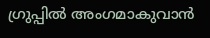ഗ്രുപ്പിൽ അംഗമാകുവാൻ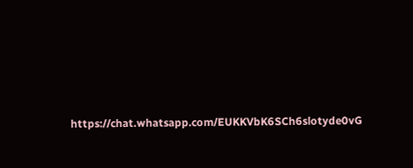https://chat.whatsapp.com/EUKKVbK6SCh6slotyde0vG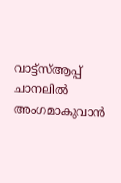വാട്ട്സ്ആപ്പ് ചാനലിൽ അംഗമാകുവാൻ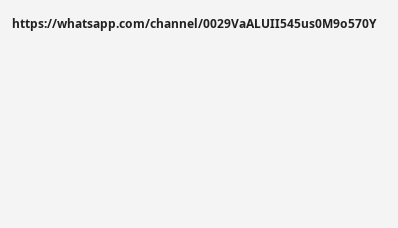https://whatsapp.com/channel/0029VaALUII545us0M9o570Y